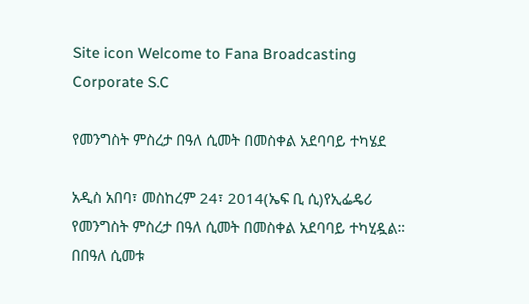Site icon Welcome to Fana Broadcasting Corporate S.C

የመንግስት ምስረታ በዓለ ሲመት በመስቀል አደባባይ ተካሄደ

አዲስ አበባ፣ መስከረም 24፣ 2014(ኤፍ ቢ ሲ)የኢፌዴሪ የመንግስት ምስረታ በዓለ ሲመት በመስቀል አደባባይ ተካሂዷል።
በበዓለ ሲመቱ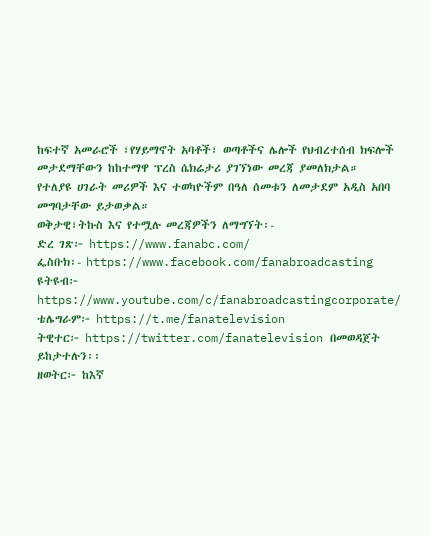ከፍተኛ አመራሮች ፣የሃይማኖት አባቶች፣ ወጣቶችና ሌሎች የህብረተሰብ ክፍሎች መታደማቸውን ከከተማዋ ፕረስ ሴክሬታሪ ያገኘነው መረጃ ያመለክታል።
የተለያዩ ሀገራት መሪዎች እና ተወካዮችም በዓለ ሰመቱን ለመታደም አዲስ አበባ መግባታቸው ይታወቃል።
ወቅታዊ፣ትኩስ እና የተሟሉ መረጃዎችን ለማግኘት፡-
ድረ ገጽ፦ https://www.fanabc.com/
ፌስቡክ፡- https://www.facebook.com/fanabroadcasting
ዩትዩብ፦ https://www.youtube.com/c/fanabroadcastingcorporate/
ቴሌግራም፦ https://t.me/fanatelevision
ትዊተር፦ https://twitter.com/fanatelevision በመወዳጀት ይከታተሉን፡፡
ዘወትር፦ ከእኛ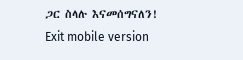ጋር ስላሉ እናመሰግናለን!
Exit mobile version